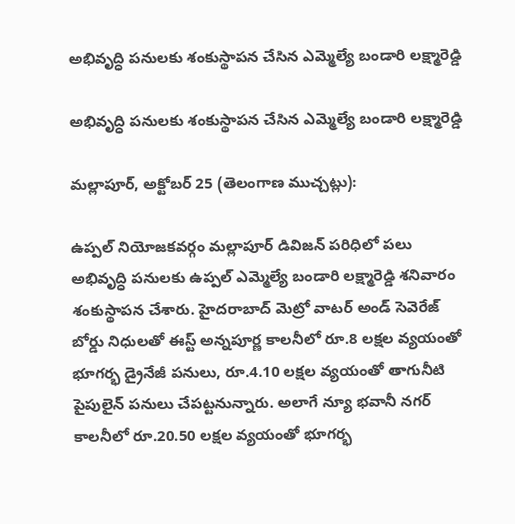అభివృద్ధి పనులకు శంకుస్థాపన చేసిన ఎమ్మెల్యే బండారి లక్ష్మారెడ్డి

అభివృద్ధి పనులకు శంకుస్థాపన చేసిన ఎమ్మెల్యే బండారి లక్ష్మారెడ్డి

మల్లాపూర్, అక్టోబర్ 25 (తెలంగాణ ముచ్చట్లు):

ఉప్పల్ నియోజకవర్గం మల్లాపూర్ డివిజన్ పరిధిలో పలు అభివృద్ధి పనులకు ఉప్పల్ ఎమ్మెల్యే బండారి లక్ష్మారెడ్డి శనివారం శంకుస్థాపన చేశారు. హైదరాబాద్ మెట్రో వాటర్ అండ్ సెవెరేజ్ బోర్డు నిధులతో ఈస్ట్ అన్నపూర్ణ కాలనీలో రూ.8 లక్షల వ్యయంతో భూగర్భ డ్రైనేజీ పనులు, రూ.4.10 లక్షల వ్యయంతో తాగునీటి పైపులైన్ పనులు చేపట్టనున్నారు. అలాగే న్యూ భవానీ నగర్ కాలనీలో రూ.20.50 లక్షల వ్యయంతో భూగర్భ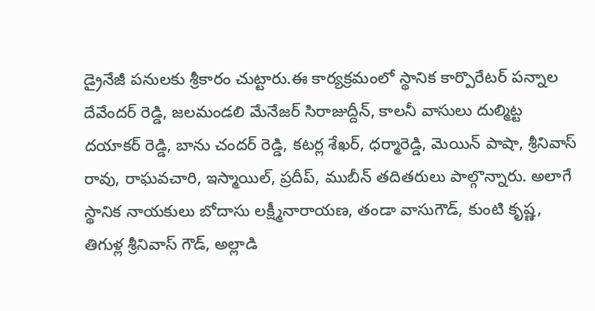డ్రైనేజీ పనులకు శ్రీకారం చుట్టారు.ఈ కార్యక్రమంలో స్థానిక కార్పొరేటర్ పన్నాల దేవేందర్ రెడ్డి, జలమండలి మేనేజర్ సిరాజుద్దీన్, కాలనీ వాసులు దుల్మిట్ట దయాకర్ రెడ్డి, బాను చందర్ రెడ్డి, కటర్ల శేఖర్, ధర్మారెడ్డి, మెయిన్ పాషా, శ్రీనివాస్ రావు, రాఘవచారి, ఇస్మాయిల్, ప్రదీప్, ముబీన్ తదితరులు పాల్గొన్నారు. అలాగే స్థానిక నాయకులు బోదాసు లక్ష్మీనారాయణ, తండా వాసుగౌడ్, కుంటి కృష్ణ, తిగుళ్ల శ్రీనివాస్ గౌడ్, అల్లాడి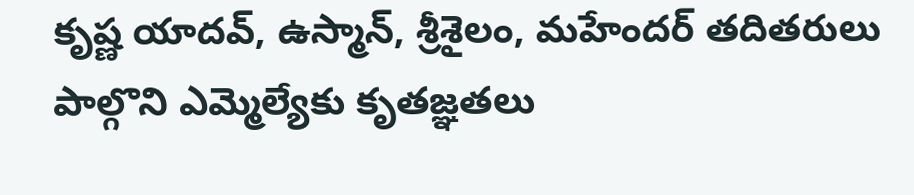కృష్ణ యాదవ్, ఉస్మాన్, శ్రీశైలం, మహేందర్ తదితరులు పాల్గొని ఎమ్మెల్యేకు కృతజ్ఞతలు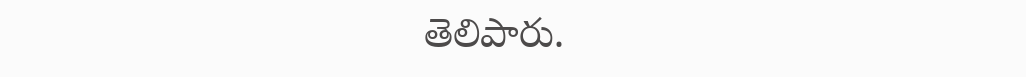తెలిపారు.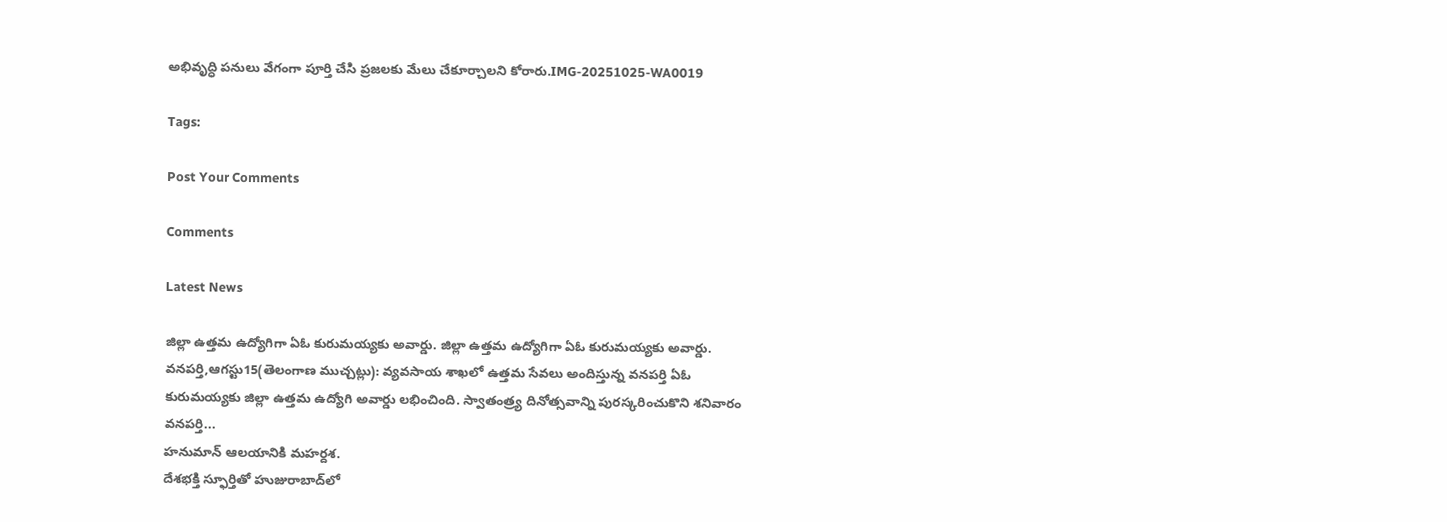అభివృద్ధి పనులు వేగంగా పూర్తి చేసి ప్రజలకు మేలు చేకూర్చాలని కోరారు.IMG-20251025-WA0019

Tags:

Post Your Comments

Comments

Latest News

జిల్లా ఉత్తమ ఉద్యోగిగా ఏఓ కురుమయ్యకు అవార్డు. జిల్లా ఉత్తమ ఉద్యోగిగా ఏఓ కురుమయ్యకు అవార్డు.
వనపర్తి,ఆగస్టు15(తెలంగాణ ముచ్చట్లు): వ్యవసాయ శాఖలో ఉత్తమ సేవలు అందిస్తున్న వనపర్తి ఏఓ కురుమయ్యకు జిల్లా ఉత్తమ ఉద్యోగి అవార్డు లభించింది. స్వాతంత్ర్య దినోత్సవాన్ని పురస్కరించుకొని శనివారం వనపర్తి...
హనుమాన్ ఆలయానికి మహర్దశ.
దేశభక్తి స్ఫూర్తితో హుజురాబాద్‌లో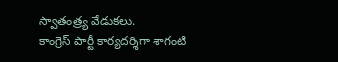స్వాతంత్ర్య వేడుకలు.
కాంగ్రెస్ పార్టీ కార్యదర్శిగా శాగంటి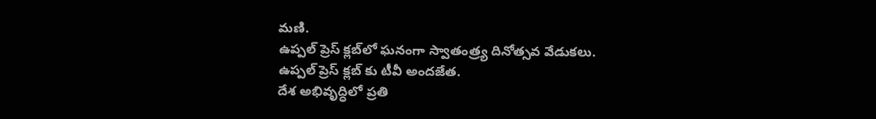మణి.
ఉప్పల్ ప్రెస్ క్లబ్‌లో ఘనంగా స్వాతంత్ర్య దినోత్సవ వేడుకలు.
ఉప్పల్ ప్రెస్ క్లబ్‌ కు టీవీ అందజేత.
దేశ అభివృద్ధిలో ప్రతి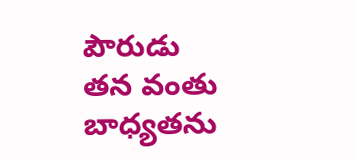పౌరుడు తన వంతు బాధ్యతను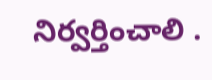నిర్వర్తించాలి .